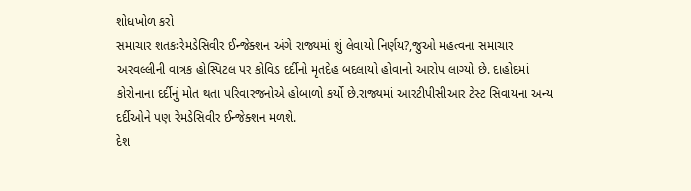શોધખોળ કરો
સમાચાર શતકઃરેમડેસિવીર ઈન્જેક્શન અંગે રાજ્યમાં શું લેવાયો નિર્ણય?,જુઓ મહત્વના સમાચાર
અરવલ્લીની વાત્રક હોસ્પિટલ પર કોવિડ દર્દીનો મૃતદેહ બદલાયો હોવાનો આરોપ લાગ્યો છે. દાહોદમાં કોરોનાના દર્દીનું મોત થતા પરિવારજનોએ હોબાળો કર્યો છે.રાજ્યમાં આરટીપીસીઆર ટેસ્ટ સિવાયના અન્ય દર્દીઓને પણ રેમડેસિવીર ઈન્જેક્શન મળશે.
દેશ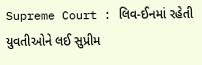Supreme Court : લિવ-ઈનમાં રહેતી યુવતીઓને લઈ સુપ્રીમ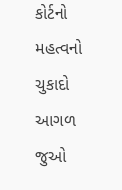કોર્ટનો મહત્વનો ચુકાદો
આગળ જુઓ